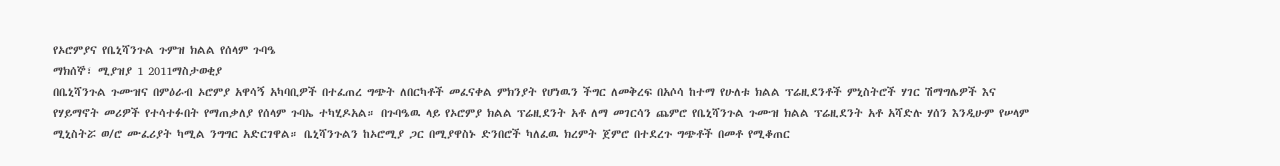የኦሮምያና የቤኒሻንጉል ጉምዝ ክልል የሰላም ጉባዔ
ማክሰኞ፣ ሚያዝያ 1 2011ማስታወቂያ
በቤኒሻንጉል ጉሙዝና በምዕራብ ኦሮምያ አዋሳኝ አካባቢዎች በተፈጠረ ግጭት ለበርካቶች መፈናቀል ምክንያት የሆነዉን ችግር ለመቅረፍ በአሶሳ ከተማ የሁለቱ ክልል ፕሬዚደንቶች ምኒስትሮች ሃገር ሽማግሌዎች እና የሃይማኖት መሪዎች የተሳተፉበት የማጠቃለያ የሰላም ጉባኤ ተካሂዶአል። በጉባዔዉ ላይ የኦሮምያ ክልል ፕሬዚደንት አቶ ለማ መገርሳን ጨምሮ የቤኒሻንጉል ጉሙዝ ክልል ፕሬዚደንት አቶ አሻድሉ ሃሰን እንዲሁም የሠላም ሚኒስትሯ ወ/ሮ ሙፈሪያት ካሚል ንግግር አድርገዋል። ቤኒሻንጉልን ከኦሮሚያ ጋር በሚያዋስኑ ድንበሮች ካለፈዉ ክረምት ጀምሮ በተደረጉ ግጭቶች በመቶ የሚቆጠር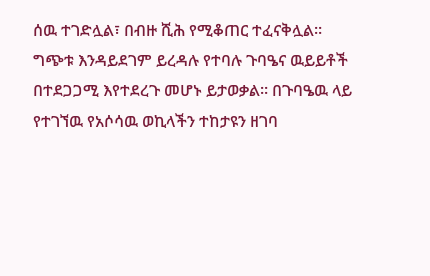ሰዉ ተገድሏል፣ በብዙ ሺሕ የሚቆጠር ተፈናቅሏል። ግጭቱ እንዳይደገም ይረዳሉ የተባሉ ጉባዔና ዉይይቶች በተደጋጋሚ እየተደረጉ መሆኑ ይታወቃል። በጉባዔዉ ላይ የተገኘዉ የአሶሳዉ ወኪላችን ተከታዩን ዘገባ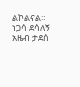ልኮልናል።
ነጋሳ ደሳለኝ
አዜብ ታደሰ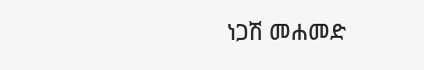ነጋሽ መሐመድ